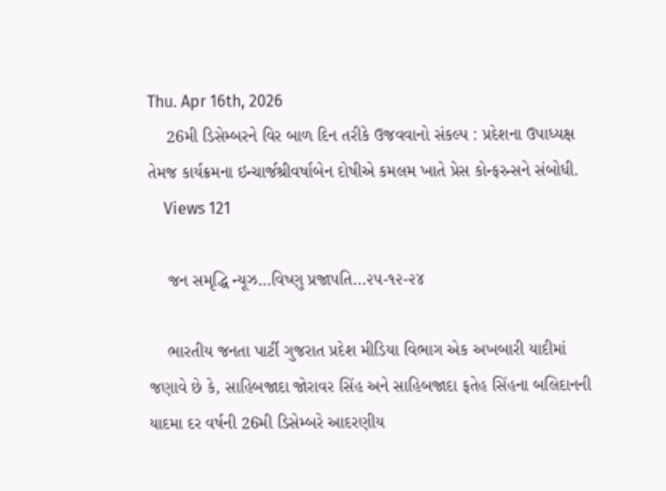Thu. Apr 16th, 2026
    26મી ડિસેમ્બરને વિર બાળ દિન તરીકે ઉજવવાનો સંકલ્પ : પ્રદેશના ઉપાધ્યક્ષ તેમજ કાર્યક્રમના ઇન્ચાર્જશ્રીવર્ષાબેન દોષીએ કમલમ ખાતે પ્રેસ કોન્ફરન્સને સંબોધી.
    Views 121

    જન સમૃદ્ધિ ન્યૂઝ…વિષ્ણુ પ્રજાપતિ…૨૫-૧૨-૨૪

    ભારતીય જનતા પાર્ટી ગુજરાત પ્રદેશ મીડિયા વિભાગ એક અખબારી યાદીમાં જણાવે છે કે, સાહિબજાદા જોરાવર સિંહ અને સાહિબજાદા ફતેહ સિંહના બલિદાનની યાદમા દર વર્ષની 26મી ડિસેમ્બરે આદરણીય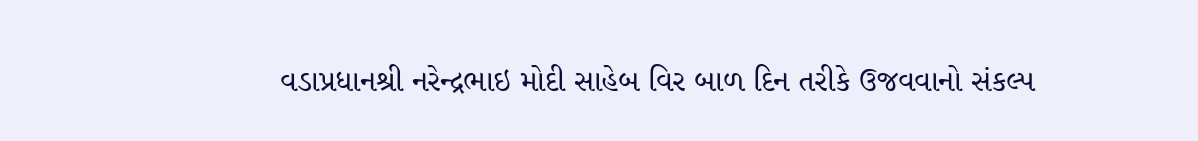વડાપ્રધાનશ્રી નરેન્દ્રભાઇ મોદી સાહેબ વિર બાળ દિન તરીકે ઉજવવાનો સંકલ્પ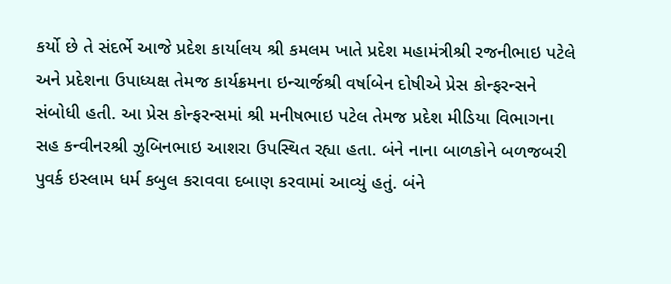કર્યો છે તે સંદર્ભે આજે પ્રદેશ કાર્યાલય શ્રી કમલમ ખાતે પ્રદેશ મહામંત્રીશ્રી રજનીભાઇ પટેલે અને પ્રદેશના ઉપાધ્યક્ષ તેમજ કાર્યક્રમના ઇન્ચાર્જશ્રી વર્ષાબેન દોષીએ પ્રેસ કોન્ફરન્સને સંબોધી હતી. આ પ્રેસ કોન્ફરન્સમાં શ્રી મનીષભાઇ પટેલ તેમજ પ્રદેશ મીડિયા વિભાગના સહ કન્વીનરશ્રી ઝુબિનભાઇ આશરા ઉપસ્થિત રહ્યા હતા. બંને નાના બાળકોને બળજબરી પુવર્ક ઇસ્લામ ધર્મ કબુલ કરાવવા દબાણ કરવામાં આવ્યું હતું. બંને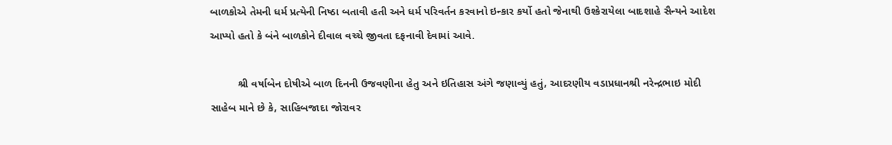બાળકોએ તેમની ધર્મ પ્રત્યેની નિષ્ઠા બતાવી હતી અને ધર્મ પરિવર્તન કરવાનો ઇન્કાર કર્યો હતો જેનાથી ઉશ્કેરાયેલા બાદશાહે સૈન્યને આદેશ આપ્યો હતો કે બંને બાળકોને દીવાલ વચ્ચે જીવતા દફનાવી દેવામાં આવે.

         શ્રી વર્ષાબેન દોષીએ બાળ દિનની ઉજવણીના હેતુ અને ઇતિહાસ અંગે જણાવ્યું હતું, આદરણીય વડાપ્રધાનશ્રી નરેન્દ્રભાઇ મોદી સાહેબ માને છે કે, સાહિબજાદા જોરાવર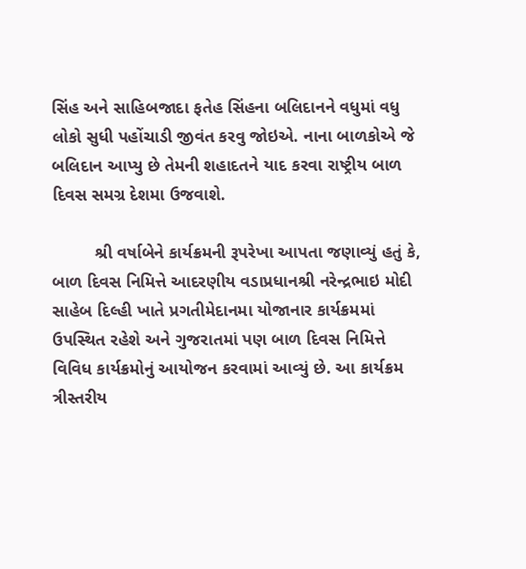સિંહ અને સાહિબજાદા ફતેહ સિંહના બલિદાનને વધુમાં વધુ લોકો સુધી પહોંચાડી જીવંત કરવુ જોઇએ. નાના બાળકોએ જે બલિદાન આપ્યુ છે તેમની શહાદતને યાદ કરવા રાષ્ટ્રીય બાળ દિવસ સમગ્ર દેશમા ઉજવાશે.

         શ્રી વર્ષાબેને કાર્યક્રમની રૂપરેખા આપતા જણાવ્યું હતું કે, બાળ દિવસ નિમિત્તે આદરણીય વડાપ્રધાનશ્રી નરેન્દ્રભાઇ મોદી સાહેબ દિલ્હી ખાતે પ્રગતીમેદાનમા યોજાનાર કાર્યક્રમમાં ઉપસ્થિત રહેશે અને ગુજરાતમાં પણ બાળ દિવસ નિમિત્તે વિવિધ કાર્યક્રમોનું આયોજન કરવામાં આવ્યું છે. આ કાર્યક્રમ ત્રીસ્તરીય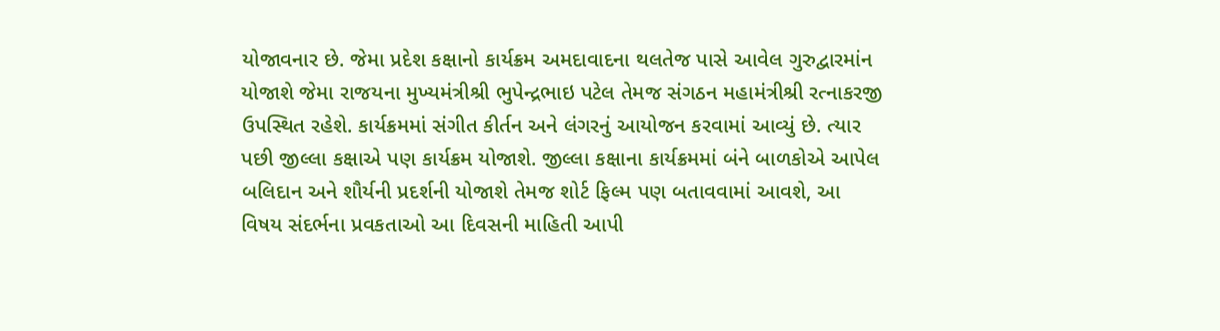યોજાવનાર છે. જેમા પ્રદેશ કક્ષાનો કાર્યક્રમ અમદાવાદના થલતેજ પાસે આવેલ ગુરુદ્વારમાંન યોજાશે જેમા રાજયના મુખ્યમંત્રીશ્રી ભુપેન્દ્રભાઇ પટેલ તેમજ સંગઠન મહામંત્રીશ્રી રત્નાકરજી ઉપસ્થિત રહેશે. કાર્યક્રમમાં સંગીત કીર્તન અને લંગરનું આયોજન કરવામાં આવ્યું છે. ત્યાર પછી જીલ્લા કક્ષાએ પણ કાર્યક્રમ યોજાશે. જીલ્લા કક્ષાના કાર્યક્રમમાં બંને બાળકોએ આપેલ બલિદાન અને શૌર્યની પ્રદર્શની યોજાશે તેમજ શોર્ટ ફિલ્મ પણ બતાવવામાં આવશે, આ વિષય સંદર્ભના પ્રવકતાઓ આ દિવસની માહિતી આપી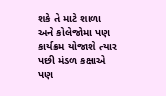શકે તે માટે શાળા અને કોલેજોમા પણ કાર્યક્રમ યોજાશે ત્યાર પછી મંડળ કક્ષાએ પણ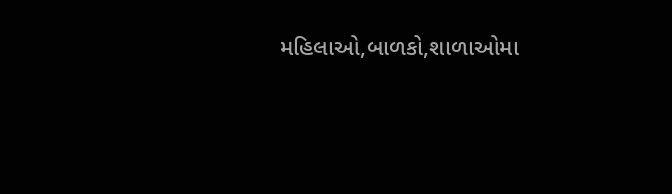મહિલાઓ,બાળકો,શાળાઓમા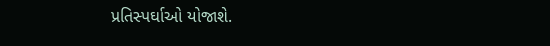પ્રતિસ્પર્ઘાઓ યોજાશે.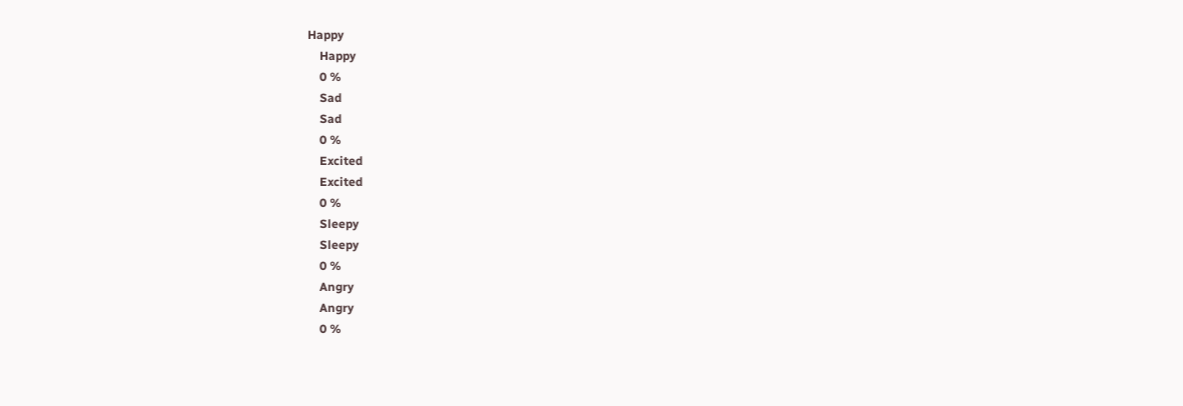Happy
    Happy
    0 %
    Sad
    Sad
    0 %
    Excited
    Excited
    0 %
    Sleepy
    Sleepy
    0 %
    Angry
    Angry
    0 %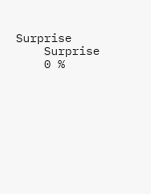Surprise
    Surprise
    0 %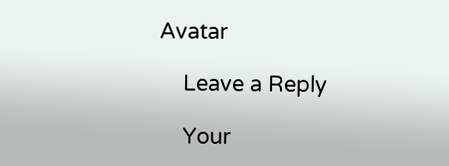Avatar

    Leave a Reply

    Your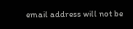email address will not be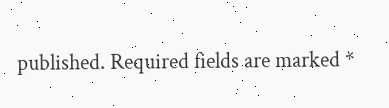published. Required fields are marked *